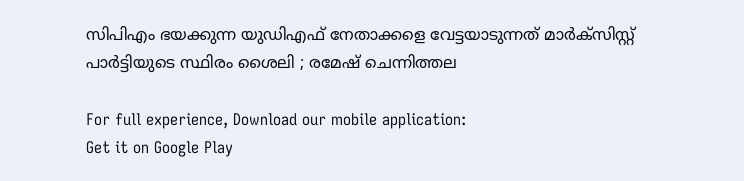സിപിഎം ഭയക്കുന്ന യുഡിഎഫ് നേതാക്കളെ വേട്ടയാടുന്നത് മാർക്സിസ്റ്റ് പാർട്ടിയുടെ സ്ഥിരം ശൈലി ; രമേഷ് ചെന്നിത്തല

For full experience, Download our mobile application:
Get it on Google Play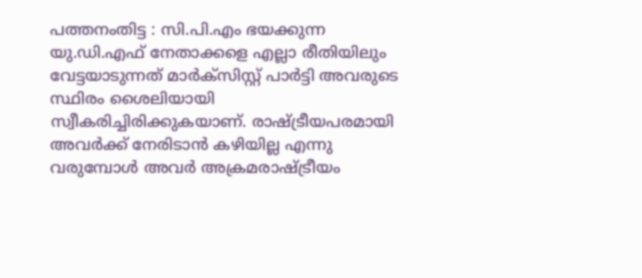പത്തനംതിട്ട : സി.പി.എം ഭയക്കുന്ന യു.ഡി.എഫ് നേതാക്കളെ എല്ലാ രീതിയിലും വേട്ടയാടുന്നത് മാർക്സിസ്റ്റ് പാർട്ടി അവരുടെ സ്ഥിരം ശൈലിയായി സ്വീകരിച്ചിരിക്കുകയാണ്. രാഷ്ട്രീയപരമായി അവർക്ക് നേരിടാൻ കഴിയില്ല എന്നു വരുമ്പോൾ അവർ അക്രമരാഷ്ട്രീയം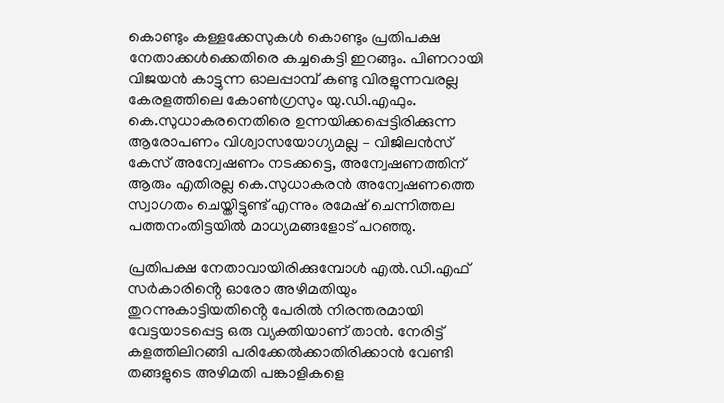കൊണ്ടും കള്ളക്കേസുകൾ കൊണ്ടും പ്രതിപക്ഷ നേതാക്കൾക്കെതിരെ കച്ചകെട്ടി ഇറങ്ങും. പിണറായി വിജയൻ കാട്ടുന്ന ഓലപ്പാമ്പ് കണ്ടു വിരളുന്നവരല്ല കേരളത്തിലെ കോൺഗ്രസും യു.ഡി.എഫും. കെ.സുധാകരനെതിരെ ഉന്നയിക്കപ്പെട്ടിരിക്കുന്ന ആരോപണം വിശ്വാസയോഗ്യമല്ല – വിജിലൻസ് കേസ് അന്വേഷണം നടക്കട്ടെ, അന്വേഷണത്തിന് ആരും എതിരല്ല കെ.സുധാകരൻ അന്വേഷണത്തെ സ്വാഗതം ചെയ്തിട്ടുണ്ട് എന്നും രമേഷ് ചെന്നിത്തല പത്തനംതിട്ടയില്‍ മാധ്യമങ്ങളോട് പറഞ്ഞു.

പ്രതിപക്ഷ നേതാവായിരിക്കുമ്പോൾ എൽ.ഡി.എഫ് സർകാരിൻ്റെ ഓരോ അഴിമതിയും തുറന്നുകാട്ടിയതിൻ്റെ പേരിൽ നിരന്തരമായി വേട്ടയാടപ്പെട്ട ഒരു വ്യക്തിയാണ് താന്‍. നേരിട്ട് കളത്തിലിറങ്ങി പരിക്കേൽക്കാതിരിക്കാൻ വേണ്ടി തങ്ങളുടെ അഴിമതി പങ്കാളികളെ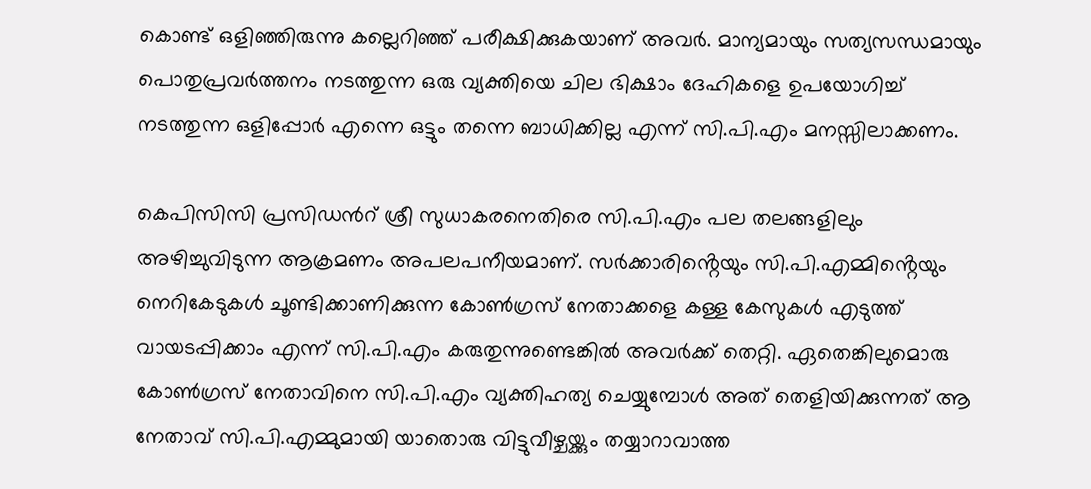കൊണ്ട് ഒളിഞ്ഞിരുന്നു കല്ലെറിഞ്ഞ് പരീക്ഷിക്കുകയാണ് അവർ. മാന്യമായും സത്യസന്ധമായും പൊതുപ്രവർത്തനം നടത്തുന്ന ഒരു വ്യക്തിയെ ചില ഭിക്ഷാം ദേഹികളെ ഉപയോഗിച്ച് നടത്തുന്ന ഒളിപ്പോർ എന്നെ ഒട്ടും തന്നെ ബാധിക്കില്ല എന്ന് സി.പി.എം മനസ്സിലാക്കണം.

കെപിസിസി പ്രസിഡന്‍റ് ശ്രീ സുധാകരനെതിരെ സി.പി.എം പല തലങ്ങളിലും അഴിച്ചുവിടുന്ന ആക്രമണം അപലപനീയമാണ്. സർക്കാരിൻ്റെയും സി.പി.എമ്മിൻ്റെയും നെറികേടുകൾ ചൂണ്ടിക്കാണിക്കുന്ന കോൺഗ്രസ് നേതാക്കളെ കള്ള കേസുകൾ എടുത്ത് വായടപ്പിക്കാം എന്ന് സി.പി.എം കരുതുന്നുണ്ടെങ്കിൽ അവർക്ക് തെറ്റി. ഏതെങ്കിലുമൊരു കോൺഗ്രസ് നേതാവിനെ സി.പി.എം വ്യക്തിഹത്യ ചെയ്യുമ്പോൾ അത് തെളിയിക്കുന്നത് ആ നേതാവ് സി.പി.എമ്മുമായി യാതൊരു വിട്ടുവീഴ്ചയ്ക്കും തയ്യാറാവാത്ത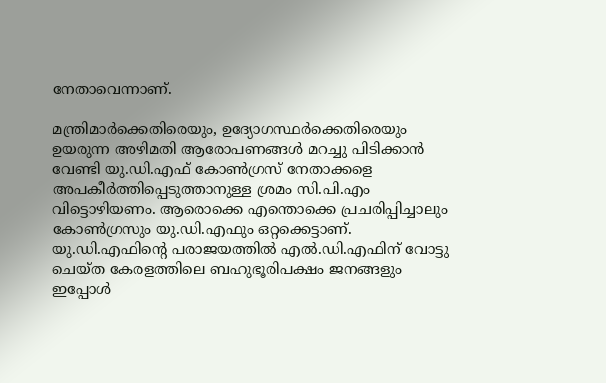നേതാവെന്നാണ്.

മന്ത്രിമാർക്കെതിരെയും, ഉദ്യോഗസ്ഥർക്കെതിരെയും ഉയരുന്ന അഴിമതി ആരോപണങ്ങൾ മറച്ചു പിടിക്കാൻ വേണ്ടി യു.ഡി.എഫ് കോൺഗ്രസ് നേതാക്കളെ അപകീർത്തിപ്പെടുത്താനുള്ള ശ്രമം സി.പി.എം വിട്ടൊഴിയണം. ആരൊക്കെ എന്തൊക്കെ പ്രചരിപ്പിച്ചാലും കോൺഗ്രസും യു.ഡി.എഫും ഒറ്റക്കെട്ടാണ്. യു.ഡി.എഫിന്‍റെ പരാജയത്തിൽ എൽ.ഡി.എഫിന് വോട്ടു ചെയ്ത കേരളത്തിലെ ബഹുഭൂരിപക്ഷം ജനങ്ങളും ഇപ്പോൾ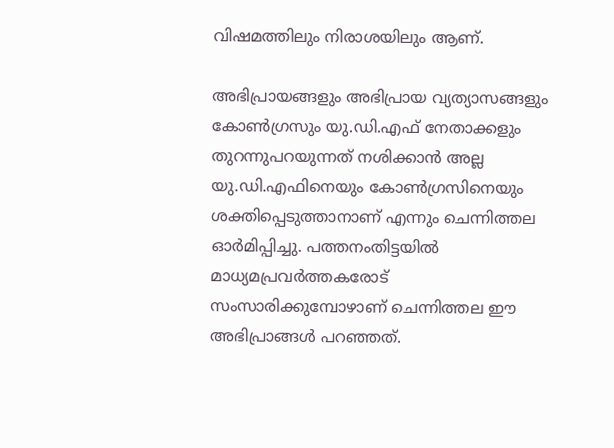വിഷമത്തിലും നിരാശയിലും ആണ്.

അഭിപ്രായങ്ങളും അഭിപ്രായ വ്യത്യാസങ്ങളും കോൺഗ്രസും യു.ഡി.എഫ് നേതാക്കളും തുറന്നുപറയുന്നത് നശിക്കാൻ അല്ല യു.ഡി.എഫിനെയും കോൺഗ്രസിനെയും ശക്തിപ്പെടുത്താനാണ് എന്നും ചെന്നിത്തല ഓർമിപ്പിച്ചു. പത്തനംതിട്ടയിൽ മാധ്യമപ്രവർത്തകരോട് സംസാരിക്കുമ്പോഴാണ് ചെന്നിത്തല ഈ അഭിപ്രാങ്ങള്‍ പറഞ്ഞത്.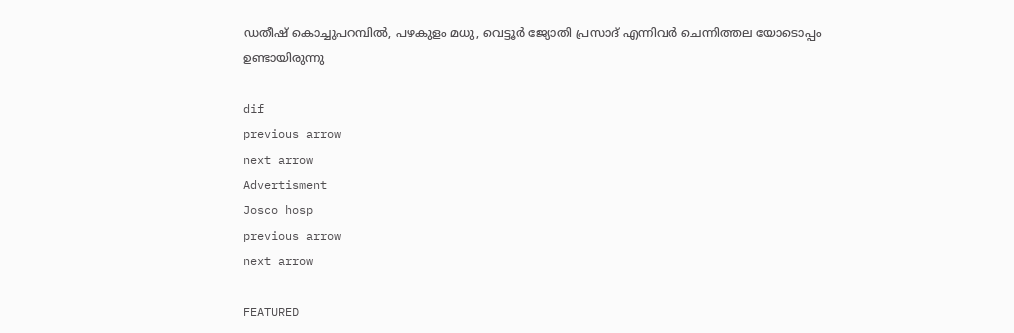ഡതീഷ് കൊച്ചുപറമ്പിൽ, പഴകുളം മധു, വെട്ടൂർ ജ്യോതി പ്രസാദ് എന്നിവർ ചെന്നിത്തല യോടൊപ്പം ഉണ്ടായിരുന്നു

dif
previous arrow
next arrow
Advertisment
Josco hosp
previous arrow
next arrow

FEATURED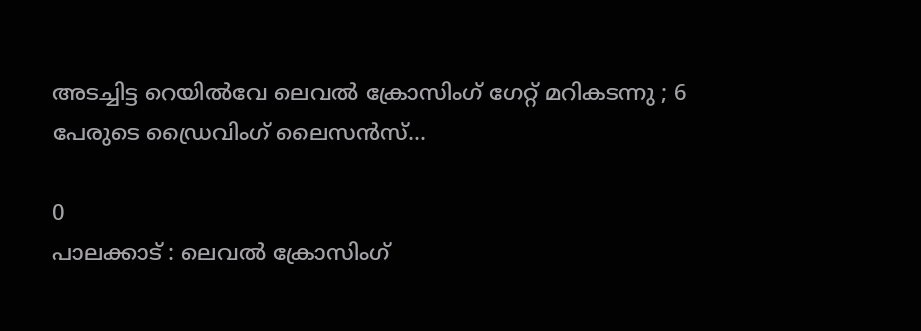അടച്ചിട്ട റെയിൽവേ ലെവൽ ക്രോസിംഗ് ഗേറ്റ് മറികടന്നു ; 6 പേരുടെ ഡ്രൈവിംഗ് ലൈസൻസ്...

0
പാലക്കാട് : ലെവൽ ക്രോസിംഗ്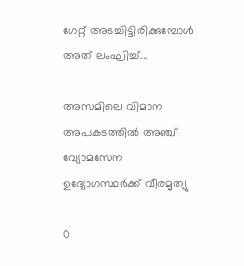ഗേറ്റ് അടച്ചിട്ടിരിക്കുമ്പോൾ അത് ലംഘിച്ച്...

അസമിലെ വിമാന അപകടത്തിൽ അഞ്ച് വ്യോമസേന ഉദ്യോഗസ്ഥർക്ക് വീരമൃത്യു

0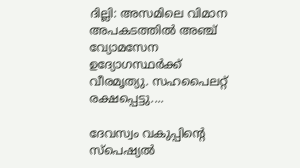ദില്ലി: അസമിലെ വിമാന അപകടത്തിൽ അഞ്ച് വ്യോമസേന ഉദ്യോഗസ്ഥർക്ക് വീരമൃത്യു. സഹപൈലറ്റ് രക്ഷപ്പെട്ടു....

ദേവസ്വം വകുപ്പിന്റെ സ്പെഷ്യൽ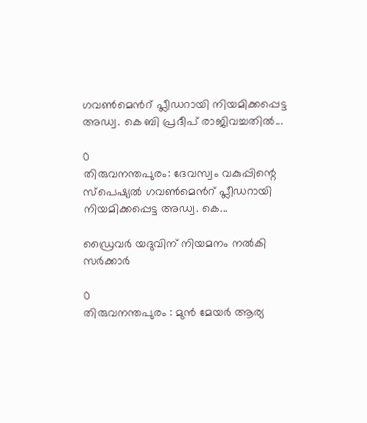ഗവൺമെൻറ് പ്ലീഡറായി നിയമിക്കപ്പെട്ട അഡ്വ. കെ ബി പ്രദീപ് രാജിവച്ചതിൽ...

0
തിരുവനന്തപുരം: ദേവസ്വം വകുപ്പിന്റെ സ്പെഷ്യൽ ഗവൺമെൻറ് പ്ലീഡറായി നിയമിക്കപ്പെട്ട അഡ്വ. കെ...

ഡ്രൈവര്‍ യദുവിന് നിയമനം നല്‍കി സര്‍ക്കാര്‍

0
തിരുവനന്തപുരം : മുൻ മേയർ ആര്യ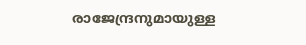രാജേന്ദ്രനുമായുള്ള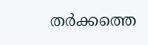തർക്കത്തെ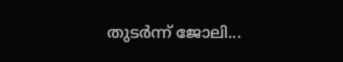തുടർന്ന് ജോലി...